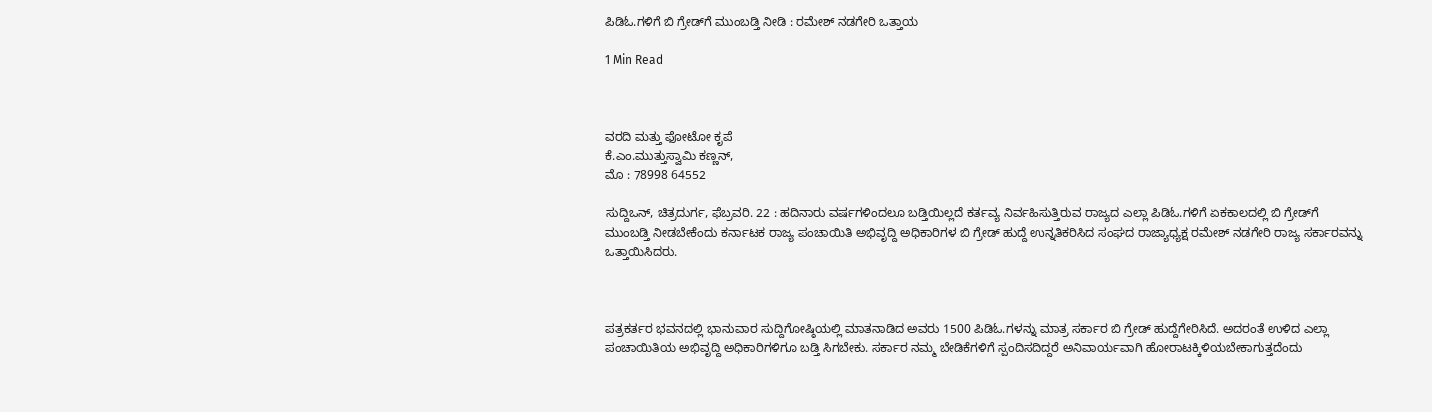ಪಿಡಿಓ.ಗಳಿಗೆ ಬಿ ಗ್ರೇಡ್‍ಗೆ ಮುಂಬಡ್ತಿ ನೀಡಿ : ರಮೇಶ್ ನಡಗೇರಿ ಒತ್ತಾಯ

1 Min Read



ವರದಿ ಮತ್ತು ಫೋಟೋ ಕೃಪೆ
ಕೆ.ಎಂ.ಮುತ್ತುಸ್ವಾಮಿ ಕಣ್ಣನ್,
ಮೊ : 78998 64552

ಸುದ್ದಿಒನ್, ಚಿತ್ರದುರ್ಗ, ಫೆಬ್ರವರಿ. 22 : ಹದಿನಾರು ವರ್ಷಗಳಿಂದಲೂ ಬಡ್ತಿಯಿಲ್ಲದೆ ಕರ್ತವ್ಯ ನಿರ್ವಹಿಸುತ್ತಿರುವ ರಾಜ್ಯದ ಎಲ್ಲಾ ಪಿಡಿಓ.ಗಳಿಗೆ ಏಕಕಾಲದಲ್ಲಿ ಬಿ ಗ್ರೇಡ್‍ಗೆ ಮುಂಬಡ್ತಿ ನೀಡಬೇಕೆಂದು ಕರ್ನಾಟಕ ರಾಜ್ಯ ಪಂಚಾಯಿತಿ ಅಭಿವೃದ್ದಿ ಅಧಿಕಾರಿಗಳ ಬಿ ಗ್ರೇಡ್ ಹುದ್ದೆ ಉನ್ನತಿಕರಿಸಿದ ಸಂಘದ ರಾಜ್ಯಾಧ್ಯಕ್ಷ ರಮೇಶ್ ನಡಗೇರಿ ರಾಜ್ಯ ಸರ್ಕಾರವನ್ನು ಒತ್ತಾಯಿಸಿದರು.



ಪತ್ರಕರ್ತರ ಭವನದಲ್ಲಿ ಭಾನುವಾರ ಸುದ್ದಿಗೋಷ್ಠಿಯಲ್ಲಿ ಮಾತನಾಡಿದ ಅವರು 1500 ಪಿಡಿಓ.ಗಳನ್ನು ಮಾತ್ರ ಸರ್ಕಾರ ಬಿ ಗ್ರೇಡ್ ಹುದ್ದೆಗೇರಿಸಿದೆ. ಅದರಂತೆ ಉಳಿದ ಎಲ್ಲಾ ಪಂಚಾಯಿತಿಯ ಅಭಿವೃದ್ದಿ ಅಧಿಕಾರಿಗಳಿಗೂ ಬಡ್ತಿ ಸಿಗಬೇಕು. ಸರ್ಕಾರ ನಮ್ಮ ಬೇಡಿಕೆಗಳಿಗೆ ಸ್ಪಂದಿಸದಿದ್ದರೆ ಅನಿವಾರ್ಯವಾಗಿ ಹೋರಾಟಕ್ಕಿಳಿಯಬೇಕಾಗುತ್ತದೆಂದು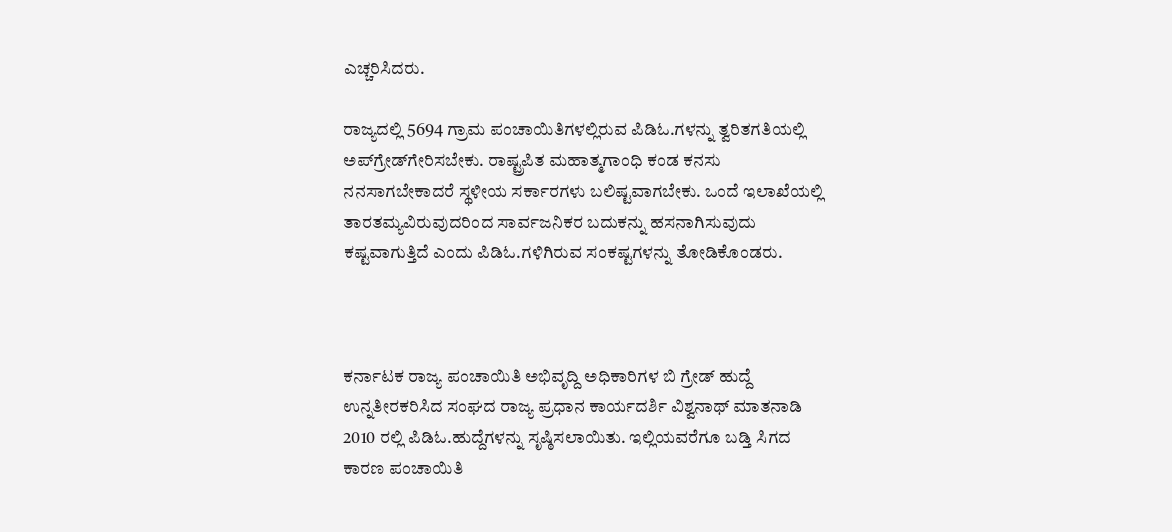ಎಚ್ಚರಿಸಿದರು.

ರಾಜ್ಯದಲ್ಲಿ 5694 ಗ್ರಾಮ ಪಂಚಾಯಿತಿಗಳಲ್ಲಿರುವ ಪಿಡಿಓ.ಗಳನ್ನು ತ್ವರಿತಗತಿಯಲ್ಲಿ ಅಪ್‍ಗ್ರೇಡ್‍ಗೇರಿಸಬೇಕು. ರಾಷ್ಟ್ರಪಿತ ಮಹಾತ್ಮಗಾಂಧಿ ಕಂಡ ಕನಸು ನನಸಾಗಬೇಕಾದರೆ ಸ್ಥಳೀಯ ಸರ್ಕಾರಗಳು ಬಲಿಷ್ಟವಾಗಬೇಕು. ಒಂದೆ ಇಲಾಖೆಯಲ್ಲಿ ತಾರತಮ್ಯವಿರುವುದರಿಂದ ಸಾರ್ವಜನಿಕರ ಬದುಕನ್ನು ಹಸನಾಗಿಸುವುದು ಕಷ್ಟವಾಗುತ್ತಿದೆ ಎಂದು ಪಿಡಿಓ.ಗಳಿಗಿರುವ ಸಂಕಷ್ಟಗಳನ್ನು ತೋಡಿಕೊಂಡರು.



ಕರ್ನಾಟಕ ರಾಜ್ಯ ಪಂಚಾಯಿತಿ ಅಭಿವೃದ್ದಿ ಅಧಿಕಾರಿಗಳ ಬಿ ಗ್ರೇಡ್ ಹುದ್ದೆ ಉನ್ನತೀರಕರಿಸಿದ ಸಂಘದ ರಾಜ್ಯ ಪ್ರಧಾನ ಕಾರ್ಯದರ್ಶಿ ವಿಶ್ವನಾಥ್ ಮಾತನಾಡಿ 2010 ರಲ್ಲಿ ಪಿಡಿಓ.ಹುದ್ದೆಗಳನ್ನು ಸೃಷ್ಠಿಸಲಾಯಿತು. ಇಲ್ಲಿಯವರೆಗೂ ಬಡ್ತಿ ಸಿಗದ ಕಾರಣ ಪಂಚಾಯಿತಿ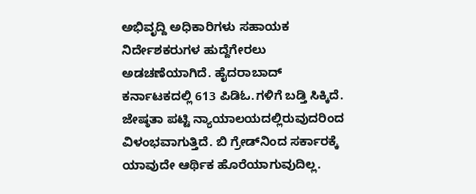ಅಭಿವೃದ್ದಿ ಅಧಿಕಾರಿಗಳು ಸಹಾಯಕ ನಿರ್ದೇಶಕರುಗಳ ಹುದ್ದೆಗೇರಲು ಅಡಚಣೆಯಾಗಿದೆ. ಹೈದರಾಬಾದ್ ಕರ್ನಾಟಕದಲ್ಲಿ 613 ಪಿಡಿಓ.ಗಳಿಗೆ ಬಡ್ತಿ ಸಿಕ್ಕಿದೆ. ಜೇಷ್ಠತಾ ಪಟ್ಟಿ ನ್ಯಾಯಾಲಯದಲ್ಲಿರುವುದರಿಂದ ವಿಳಂಭವಾಗುತ್ತಿದೆ. ಬಿ ಗ್ರೇಡ್‍ನಿಂದ ಸರ್ಕಾರಕ್ಕೆ ಯಾವುದೇ ಆರ್ಥಿಕ ಹೊರೆಯಾಗುವುದಿಲ್ಲ.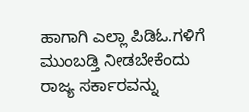ಹಾಗಾಗಿ ಎಲ್ಲಾ ಪಿಡಿಓ.ಗಳಿಗೆ ಮುಂಬಡ್ತಿ ನೀಡಬೇಕೆಂದು ರಾಜ್ಯ ಸರ್ಕಾರವನ್ನು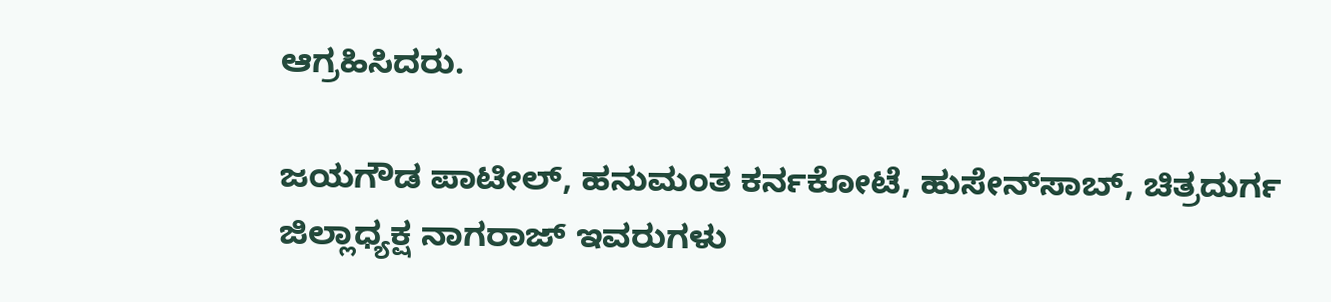ಆಗ್ರಹಿಸಿದರು.

ಜಯಗೌಡ ಪಾಟೀಲ್, ಹನುಮಂತ ಕರ್ನಕೋಟೆ, ಹುಸೇನ್‍ಸಾಬ್, ಚಿತ್ರದುರ್ಗ ಜಿಲ್ಲಾಧ್ಯಕ್ಷ ನಾಗರಾಜ್ ಇವರುಗಳು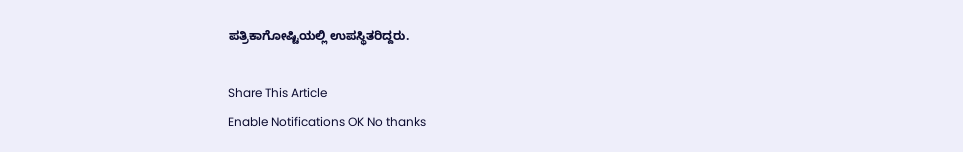ಪತ್ರಿಕಾಗೋಷ್ಟಿಯಲ್ಲಿ ಉಪಸ್ಥಿತರಿದ್ದರು.

Share This Article
Enable Notifications OK No thanks